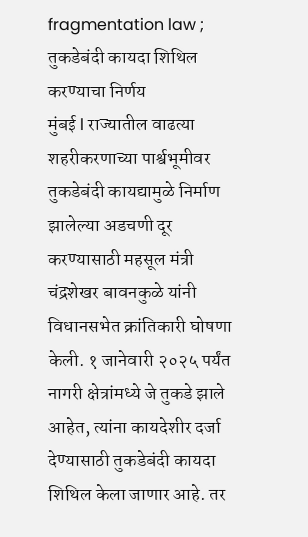fragmentation law ; तुकडेबंदी कायदा शिथिल करण्याचा निर्णय
मुंबई l राज्यातील वाढत्या शहरीकरणाच्या पार्श्वभूमीवर तुकडेबंदी कायद्यामुळे निर्माण झालेल्या अडचणी दूर करण्यासाठी महसूल मंत्री चंद्रशेखर बावनकुळे यांनी विधानसभेत क्रांतिकारी घोषणा केली. १ जानेवारी २०२५ पर्यंत नागरी क्षेत्रांमध्ये जे तुकडे झाले आहेत, त्यांना कायदेशीर दर्जा देण्यासाठी तुकडेबंदी कायदा शिथिल केला जाणार आहे. तर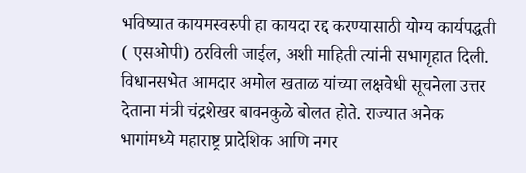भविष्यात कायमस्वरुपी हा कायदा रद्द करण्यासाठी योग्य कार्यपद्धती ( एसओपी) ठरविली जाईल, अशी माहिती त्यांनी सभागृहात दिली.
विधानसभेत आमदार अमोल खताळ यांच्या लक्षवेधी सूचनेला उत्तर देताना मंत्री चंद्रशेखर बावनकुळे बोलत होते. राज्यात अनेक भागांमध्ये महाराष्ट्र प्रादेशिक आणि नगर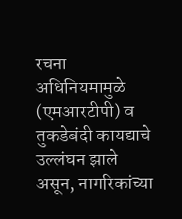रचना अधिनियमामुळे (एमआरटीपी) व तुकडेबंदी कायद्याचे उल्लंघन झाले असून, नागरिकांच्या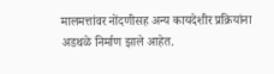मालमत्तांवर नोंदणीसह अन्य कायदेशीर प्रक्रियांना अडथळे निर्माण झाले आहेत.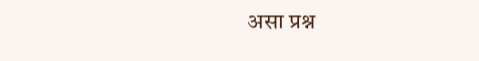असा प्रश्न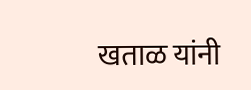खताळ यांनी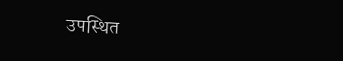उपस्थित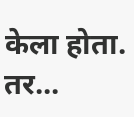केला होता. तर...